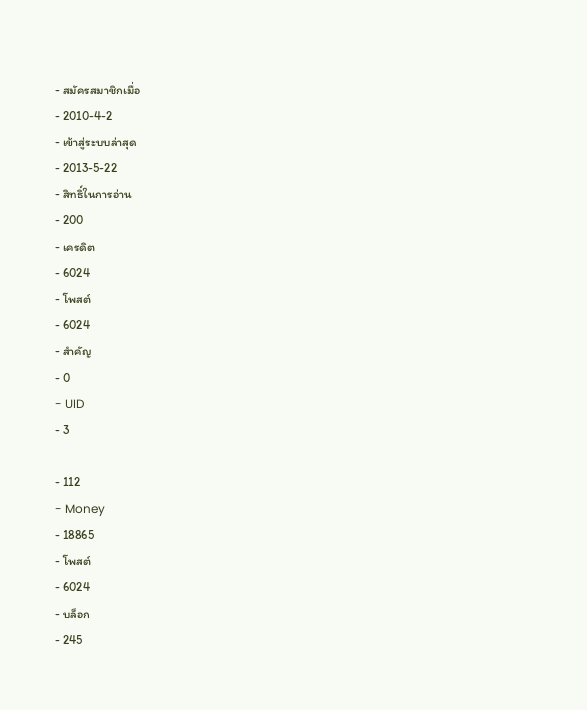- สมัครสมาชิกเมื่อ
- 2010-4-2
- เข้าสู่ระบบล่าสุด
- 2013-5-22
- สิทธิ์ในการอ่าน
- 200
- เครดิต
- 6024
- โพสต์
- 6024
- สำคัญ
- 0
- UID
- 3

- 112
- Money
- 18865
- โพสต์
- 6024
- บล็อก
- 245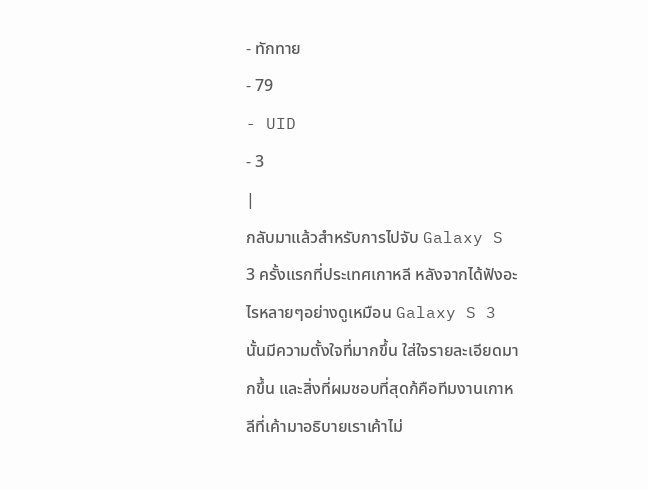- ทักทาย
- 79
- UID
- 3
|
กลับมาแล้วสำหรับการไปจับ Galaxy S 3 ครั้งแรกที่ประเทศเกาหลี หลังจากได้ฟังอะไรหลายๆอย่างดูเหมือน Galaxy S 3 นั้นมีความตั้งใจที่มากขึ้น ใส่ใจรายละเอียดมากขึ้น และสิ่งที่ผมชอบที่สุดก้คือทีมงานเกาหลีที่เค้ามาอธิบายเราเค้าไม่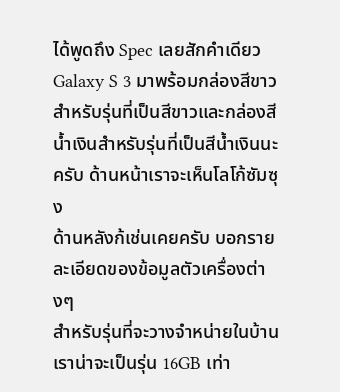ได้พูดถึง Spec เลยสักคำเดียว
Galaxy S 3 มาพร้อมกล่องสีขาวสำหรับรุ่นที่เป็นสีขาวและกล่องสีน้ำเงินสำหรับรุ่นที่เป็นสีน้ำเงินนะครับ ด้านหน้าเราจะเห็นโลโก้ซัมซุง
ด้านหลังก้เช่นเคยครับ บอกรายละเอียดของข้อมูลตัวเครื่องต่างๆ
สำหรับรุ่นที่จะวางจำหน่ายในบ้านเราน่าจะเป็นรุ่น 16GB เท่า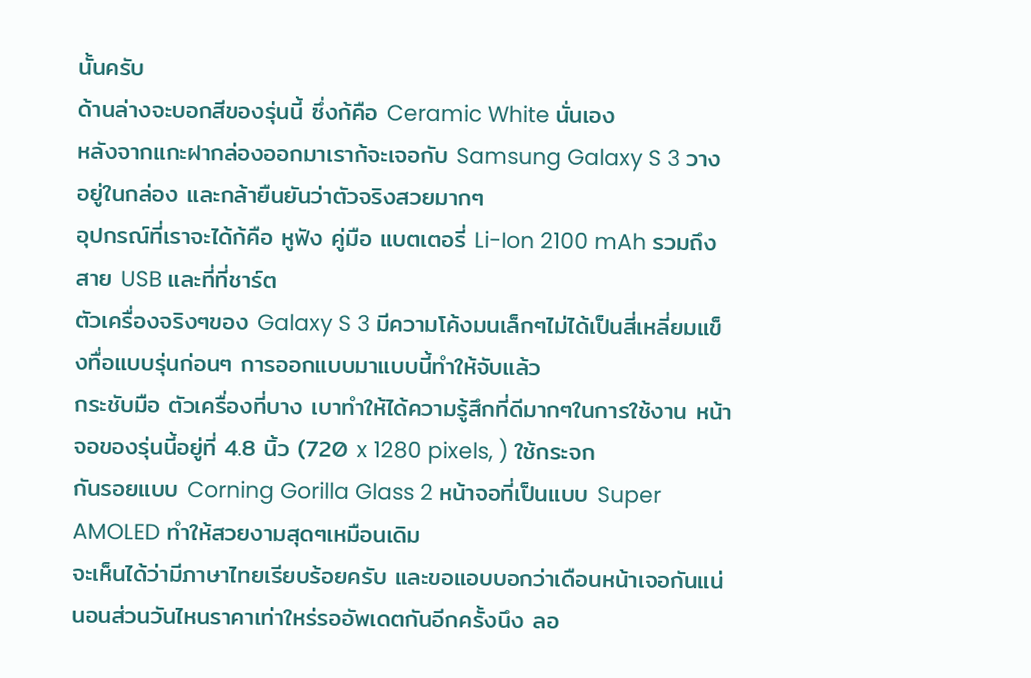นั้นครับ
ด้านล่างจะบอกสีของรุ่นนี้ ซึ่งก้คือ Ceramic White นั่นเอง
หลังจากแกะฝากล่องออกมาเราก้จะเจอกับ Samsung Galaxy S 3 วางอยู่ในกล่อง และกล้ายืนยันว่าตัวจริงสวยมากๆ
อุปกรณ์ที่เราจะได้ก้คือ หูฟัง คู่มือ แบตเตอรี่ Li-Ion 2100 mAh รวมถึงสาย USB และที่ที่ชาร์ต
ตัวเครื่องจริงๆของ Galaxy S 3 มีความโค้งมนเล็กๆไม่ได้เป็นสี่เหลี่ยมแข็งทื่อแบบรุ่นก่อนๆ การออกแบบมาแบบนี้ทำให้จับแล้ว
กระชับมือ ตัวเครื่องที่บาง เบาทำให้ได้ความรู้สึกที่ดีมากๆในการใช้งาน หน้าจอของรุ่นนี้อยู่ที่ 4.8 นิ้ว (720 x 1280 pixels, ) ใช้กระจก
กันรอยแบบ Corning Gorilla Glass 2 หน้าจอที่เป็นแบบ Super AMOLED ทำให้สวยงามสุดๆเหมือนเดิม
จะเห็นได้ว่ามีภาษาไทยเรียบร้อยครับ และขอแอบบอกว่าเดือนหน้าเจอกันแน่นอนส่วนวันไหนราคาเท่าใหร่รออัพเดตกันอีกครั้งนึง ลอ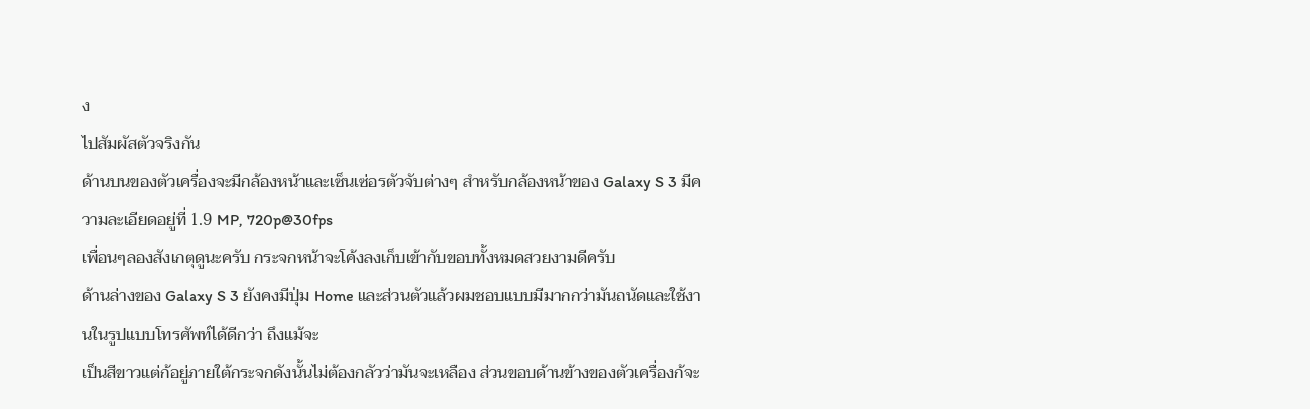ง
ไปสัมผัสตัวจริงกัน
ด้านบนของตัวเครื่องจะมีกล้องหน้าและเซ็นเซ่อรตัวจับต่างๆ สำหรับกล้องหน้าของ Galaxy S 3 มีความละเอียดอยู่ที่ 1.9 MP, 720p@30fps
เพื่อนๆลองสังเกตุดูนะครับ กระจกหน้าจะโค้งลงเก็บเข้ากับขอบทั้งหมดสวยงามดีครับ
ด้านล่างของ Galaxy S 3 ยังคงมีปุ่ม Home และส่วนตัวแล้วผมชอบแบบมีมากกว่ามันถนัดและใช้งานในรูปแบบโทรศัพท์ได้ดีกว่า ถึงแม้จะ
เป็นสีขาวแต่ก้อยู่ภายใต้กระจกดังนั้นไม่ต้องกลัวว่ามันจะเหลือง ส่วนขอบด้านข้างของตัวเครื่องก้จะ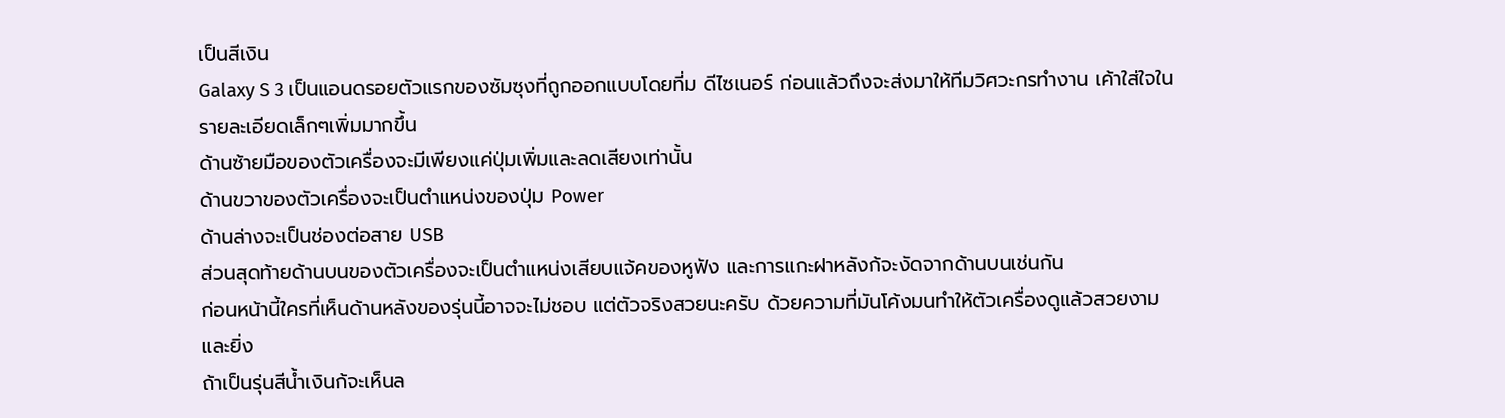เป็นสีเงิน
Galaxy S 3 เป็นแอนดรอยตัวแรกของซัมซุงที่ถูกออกแบบโดยที่ม ดีไซเนอร์ ก่อนแล้วถึงจะส่งมาให้ทีมวิศวะกรทำงาน เค้าใส่ใจในรายละเอียดเล็กๆเพิ่มมากขึ้น
ด้านซ้ายมือของตัวเครื่องจะมีเพียงแค่ปุ่มเพิ่มและลดเสียงเท่านั้น
ด้านขวาของตัวเครื่องจะเป็นตำแหน่งของปุ่ม Power
ด้านล่างจะเป็นช่องต่อสาย USB
ส่วนสุดท้ายด้านบนของตัวเครื่องจะเป็นตำแหน่งเสียบแจ้คของหูฟัง และการแกะฝาหลังก้จะงัดจากด้านบนเช่นกัน
ก่อนหน้านี้ใครที่เห็นด้านหลังของรุ่นนี้อาจจะไม่ชอบ แต่ตัวจริงสวยนะครับ ด้วยความที่มันโค้งมนทำให้ตัวเครื่องดูแล้วสวยงาม และยิ่ง
ถ้าเป็นรุ่นสีน้ำเงินก้จะเห็นล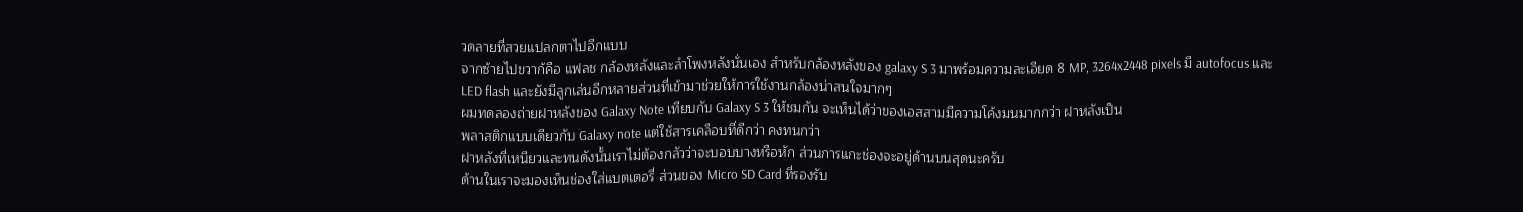วดลายที่สวยแปลกตาไปอีกแบบ
จากซ้ายไปขวาก้คือ แฟลช กล้องหลังและลำโพงหลังนั่นเอง สำหรับกล้องหลังของ galaxy S 3 มาพร้อมความละเอียด 8 MP, 3264x2448 pixels มี autofocus และ LED flash และยังมีลูกเล่นอีกหลายส่วนที่เข้ามาช่วยให้การใช้งานกล้องน่าสนใจมากๆ
ผมทดลองถ่ายฝาหลังของ Galaxy Note เทียบกับ Galaxy S 3 ให้ชมกัน จะเห็นได้ว่าของเอสสามมีความโค้งมนมากกว่า ฝาหลังเป็น
พลาสติกแบบเดียวกับ Galaxy note แต่ใช้สารเคลือบที่ดีกว่า คงทนกว่า
ฝาหลังที่เหนียวและทนดังนั้นเราไม่ต้องกลัวว่าจะบอบบางหรือหัก ส่วนการแกะช่องจะอยู่ด้านบนสุดนะครับ
ด้านในเราจะมองเห็นช่องใส่แบตเตอรี่ ส่วนของ Micro SD Card ที่รองรับ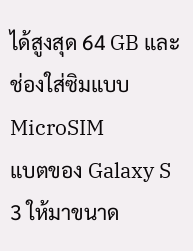ได้สูงสุด 64 GB และช่องใส่ซิมแบบ MicroSIM
แบตของ Galaxy S 3 ให้มาขนาด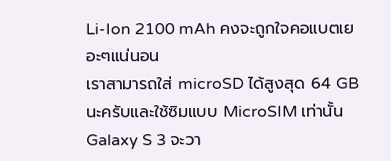Li-Ion 2100 mAh คงจะถูกใจคอแบตเยอะๆแน่นอน
เราสามารถใส่ microSD ได้สูงสุด 64 GB นะครับและใช้ซิมแบบ MicroSIM เท่านั้น
Galaxy S 3 จะวา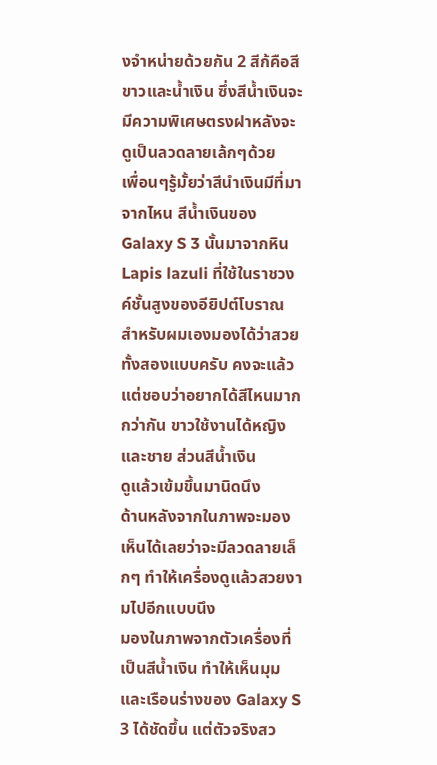งจำหน่ายด้วยกัน 2 สีก้คือสีขาวและน้ำเงิน ซึ่งสีน้ำเงินจะมีความพิเศษตรงฝาหลังจะดูเป็นลวดลายเล้กๆด้วย
เพื่อนๆรู้มั้ยว่าสีนำเงินมีที่มาจากไหน สีน้ำเงินของ Galaxy S 3 นั้นมาจากหิน Lapis lazuli ที่ใช้ในราชวงค์ชั้นสูงของอียิปต์โบราณ
สำหรับผมเองมองได้ว่าสวยทั้งสองแบบครับ คงจะแล้วแต่ชอบว่าอยากได้สีไหนมากกว่ากัน ขาวใช้งานได้หญิงและชาย ส่วนสีน้ำเงิน
ดูแล้วเข้มขึ้นมานิดนึง
ด้านหลังจากในภาพจะมองเห็นได้เลยว่าจะมีลวดลายเล็กๆ ทำให้เครื่องดูแล้วสวยงามไปอีกแบบนึง
มองในภาพจากตัวเครื่องที่เป็นสีน้ำเงิน ทำให้เห็นมุมและเรือนร่างของ Galaxy S 3 ได้ชัดขึ้น แต่ตัวจริงสว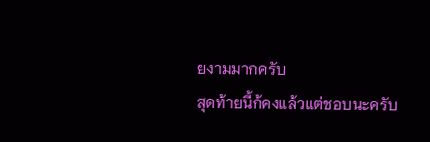ยงามมากครับ
สุดท้ายนี้ก้คงแล้วแต่ชอบนะครับ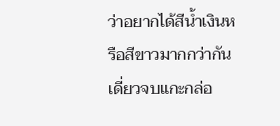ว่าอยากได้สีน้ำเงินหรือสีขาวมากกว่ากัน เดี่ยวจบแกะกล่อ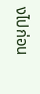งไปก่อน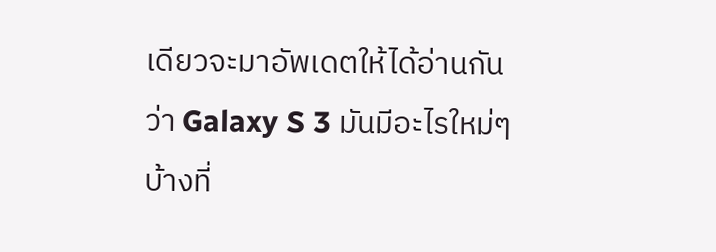เดียวจะมาอัพเดตให้ได้อ่านกัน
ว่า Galaxy S 3 มันมีอะไรใหม่ๆบ้างที่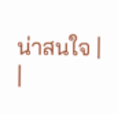น่าสนใจ |
|